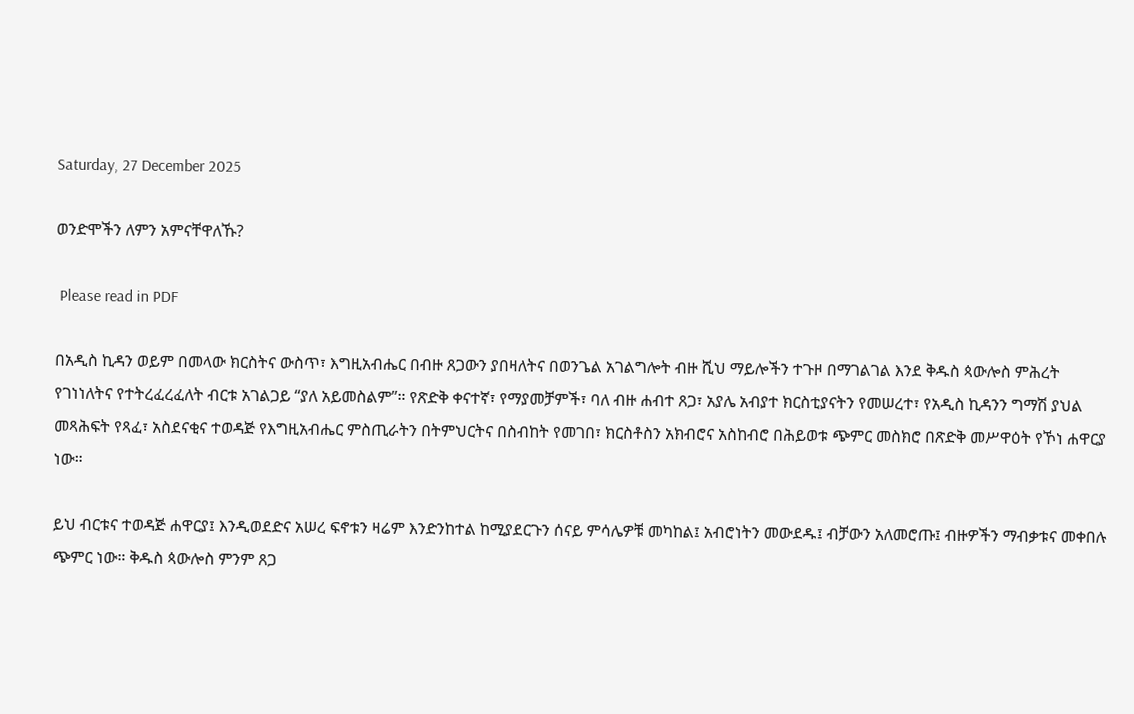Saturday, 27 December 2025

ወንድሞችን ለምን አምናቸዋለኹ?

 Please read in PDF

በአዲስ ኪዳን ወይም በመላው ክርስትና ውስጥ፣ እግዚአብሔር በብዙ ጸጋውን ያበዛለትና በወንጌል አገልግሎት ብዙ ሺህ ማይሎችን ተጉዞ በማገልገል እንደ ቅዱስ ጳውሎስ ምሕረት የገነነለትና የተትረፈረፈለት ብርቱ አገልጋይ “ያለ አይመስልም”። የጽድቅ ቀናተኛ፣ የማያመቻምች፣ ባለ ብዙ ሐብተ ጸጋ፣ አያሌ አብያተ ክርስቲያናትን የመሠረተ፣ የአዲስ ኪዳንን ግማሽ ያህል መጻሕፍት የጻፈ፣ አስደናቂና ተወዳጅ የእግዚአብሔር ምስጢራትን በትምህርትና በስብከት የመገበ፣ ክርስቶስን አክብሮና አስከብሮ በሕይወቱ ጭምር መስክሮ በጽድቅ መሥዋዕት የኾነ ሐዋርያ ነው።

ይህ ብርቱና ተወዳጅ ሐዋርያ፤ እንዲወደድና አሠረ ፍኖቱን ዛሬም እንድንከተል ከሚያደርጉን ሰናይ ምሳሌዎቹ መካከል፤ አብሮነትን መውደዱ፤ ብቻውን አለመሮጡ፤ ብዙዎችን ማብቃቱና መቀበሉ ጭምር ነው። ቅዱስ ጳውሎስ ምንም ጸጋ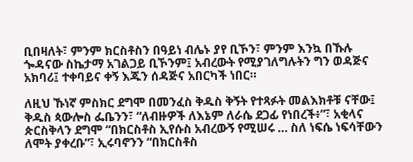ቢበዛለት፣ ምንም ክርስቶስን በዓይነ ብሌኑ ያየ ቢኾን፣ ምንም እንኳ በኹሉ ጐዳናው ስኬታማ አገልጋይ ቢኾንም፤ አብረውት የሚያገለግሉትን ግን ወዳጅና አክባሪ፤ ተቀባይና ቀኝ እጁን ሰዳጅና አበርካች ነበር።

ለዚህ ኹነኛ ምስክር ደግሞ በመንፈስ ቅዱስ ቅኝት የተጻፉት መልእክቶቹ ናቸው፤ ቅዱስ ጳውሎስ ፌቤንን፣ “ለብዙዎች ለእኔም ለራሴ ደጋፊ የነበረች፥”፣ አቂላና ጵርስቅላን ደግሞ “በክርስቶስ ኢየሱስ አብረውኝ የሚሠሩ … ስለ ነፍሴ ነፍሳቸውን ለሞት ያቀረቡ”፣ ኢሩባኖንን “በክርስቶስ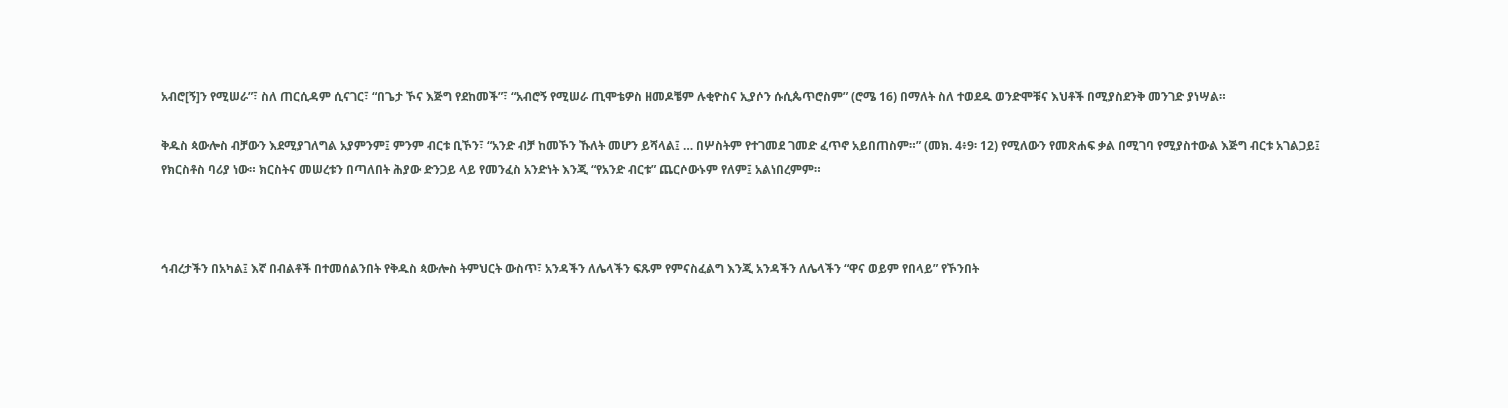አብሮ[ኝ]ን የሚሠራ”፣ ስለ ጠርሲዳም ሲናገር፣ “በጌታ ኾና እጅግ የደከመች”፣ “አብሮኝ የሚሠራ ጢሞቴዎስ ዘመዶቼም ሉቂዮስና ኢያሶን ሱሲጴጥሮስም” (ሮሜ 16) በማለት ስለ ተወደዱ ወንድሞቹና እህቶች በሚያስደንቅ መንገድ ያነሣል።

ቅዱስ ጳውሎስ ብቻውን እደሚያገለግል አያምንም፤ ምንም ብርቱ ቢኾን፣ “አንድ ብቻ ከመኾን ኹለት መሆን ይሻላል፤ … በሦስትም የተገመደ ገመድ ፈጥኖ አይበጠስም።” (መክ. 4፥9፡ 12) የሚለውን የመጽሐፍ ቃል በሚገባ የሚያስተውል እጅግ ብርቱ አገልጋይ፤ የክርስቶስ ባሪያ ነው። ክርስትና መሠረቱን በጣለበት ሕያው ድንጋይ ላይ የመንፈስ አንድነት እንጂ “የአንድ ብርቱ” ጨርሶውኑም የለም፤ አልነበረምም።



ኅብረታችን በአካል፤ እኛ በብልቶች በተመሰልንበት የቅዱስ ጳውሎስ ትምህርት ውስጥ፣ አንዳችን ለሌላችን ፍጹም የምናስፈልግ እንጂ አንዳችን ለሌላችን “ዋና ወይም የበላይ” የኾንበት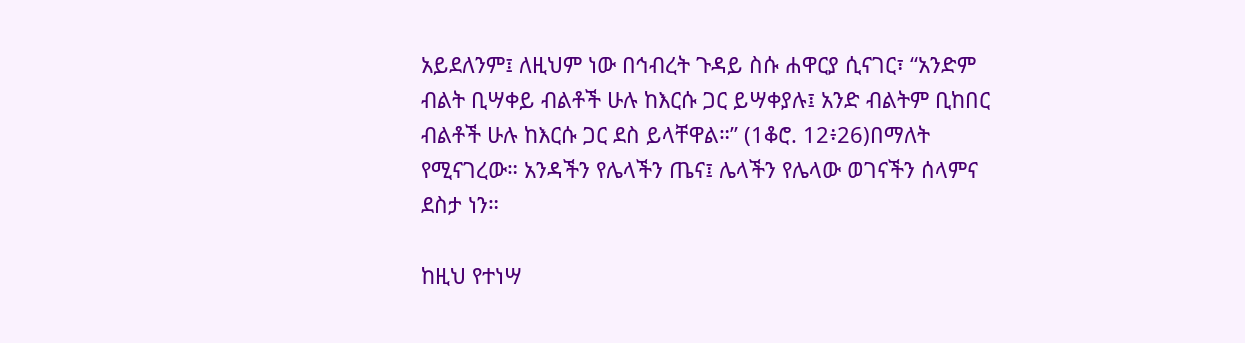አይደለንም፤ ለዚህም ነው በኅብረት ጉዳይ ስሱ ሐዋርያ ሲናገር፣ “አንድም ብልት ቢሣቀይ ብልቶች ሁሉ ከእርሱ ጋር ይሣቀያሉ፤ አንድ ብልትም ቢከበር ብልቶች ሁሉ ከእርሱ ጋር ደስ ይላቸዋል።” (1ቆሮ. 12፥26)በማለት የሚናገረው። አንዳችን የሌላችን ጤና፤ ሌላችን የሌላው ወገናችን ሰላምና ደስታ ነን።

ከዚህ የተነሣ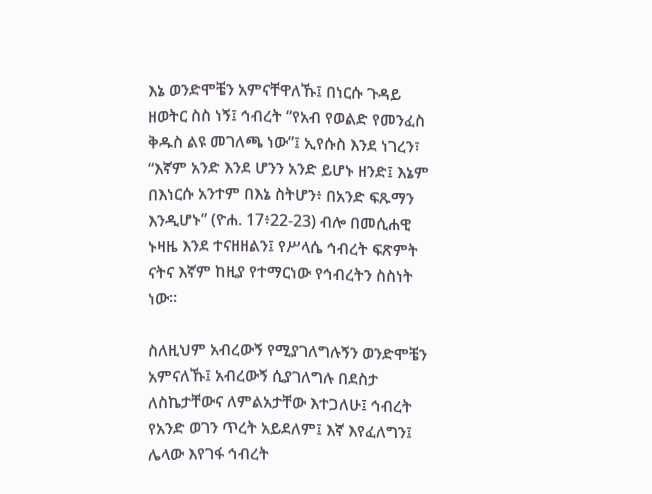እኔ ወንድሞቼን አምናቸዋለኹ፤ በነርሱ ጉዳይ ዘወትር ስስ ነኝ፤ ኅብረት “የአብ የወልድ የመንፈስ ቅዱስ ልዩ መገለጫ ነው”፤ ኢየሱስ እንደ ነገረን፣ “እኛም አንድ እንደ ሆንን አንድ ይሆኑ ዘንድ፤ እኔም በእነርሱ አንተም በእኔ ስትሆን፥ በአንድ ፍጹማን እንዲሆኑ” (ዮሐ. 17፥22-23) ብሎ በመሲሐዊ ኑዛዜ እንደ ተናዘዘልን፤ የሥላሴ ኅብረት ፍጽምት ናትና እኛም ከዚያ የተማርነው የኅብረትን ስስነት ነው።

ስለዚህም አብረውኝ የሚያገለግሉኝን ወንድሞቼን አምናለኹ፤ አብረውኝ ሲያገለግሉ በደስታ ለስኬታቸውና ለምልአታቸው እተጋለሁ፤ ኅብረት የአንድ ወገን ጥረት አይደለም፤ እኛ እየፈለግን፤ ሌላው እየገፋ ኅብረት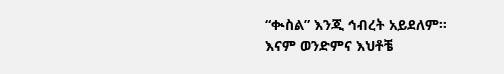“ቊስል” እንጂ ኅብረት አይደለም። እናም ወንድምና እህቶቼ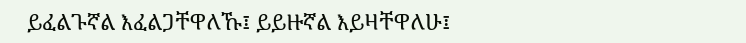ይፈልጉኛል እፈልጋቸዋለኹ፤ ይይዙኛል እይዛቸዋለሁ፤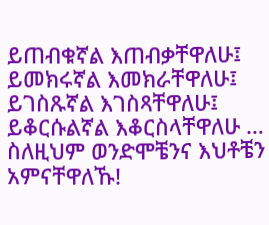ይጠብቁኛል እጠብቃቸዋለሁ፤ ይመክሩኛል እመክራቸዋለሁ፤ ይገስጹኛል እገስጻቸዋለሁ፤ ይቆርሱልኛል እቆርስላቸዋለሁ … ስለዚህም ወንድሞቼንና እህቶቼን አምናቸዋለኹ!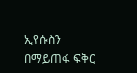ኢየሱስን በማይጠፋ ፍቅር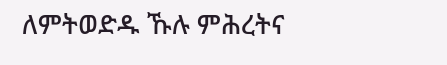ለምትወድዱ ኹሉ ምሕረትና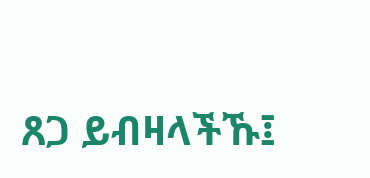ጸጋ ይብዛላችኹ፤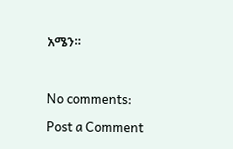አሜን።



No comments:

Post a Comment